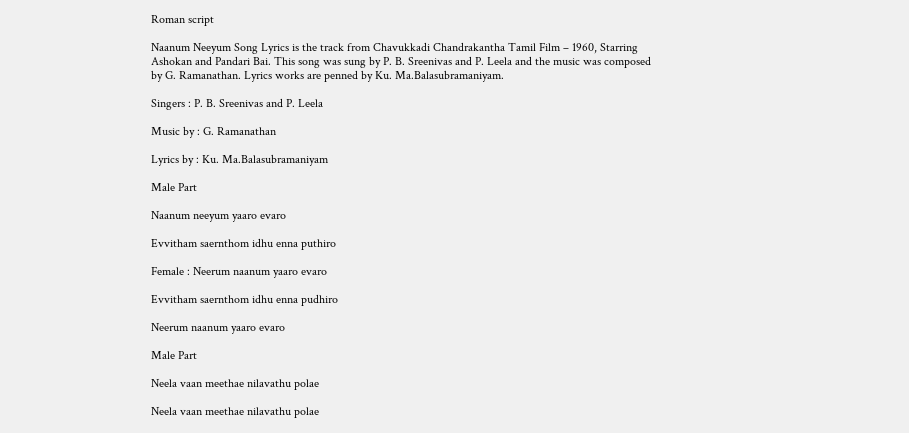Roman script

Naanum Neeyum Song Lyrics is the track from Chavukkadi Chandrakantha Tamil Film – 1960, Starring Ashokan and Pandari Bai. This song was sung by P. B. Sreenivas and P. Leela and the music was composed by G. Ramanathan. Lyrics works are penned by Ku. Ma.Balasubramaniyam.

Singers : P. B. Sreenivas and P. Leela

Music by : G. Ramanathan

Lyrics by : Ku. Ma.Balasubramaniyam

Male Part

Naanum neeyum yaaro evaro

Evvitham saernthom idhu enna puthiro

Female : Neerum naanum yaaro evaro

Evvitham saernthom idhu enna pudhiro

Neerum naanum yaaro evaro

Male Part

Neela vaan meethae nilavathu polae

Neela vaan meethae nilavathu polae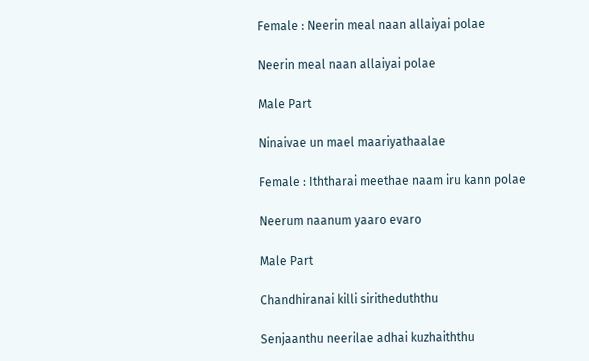Female : Neerin meal naan allaiyai polae

Neerin meal naan allaiyai polae

Male Part

Ninaivae un mael maariyathaalae

Female : Iththarai meethae naam iru kann polae

Neerum naanum yaaro evaro

Male Part

Chandhiranai killi siritheduththu

Senjaanthu neerilae adhai kuzhaiththu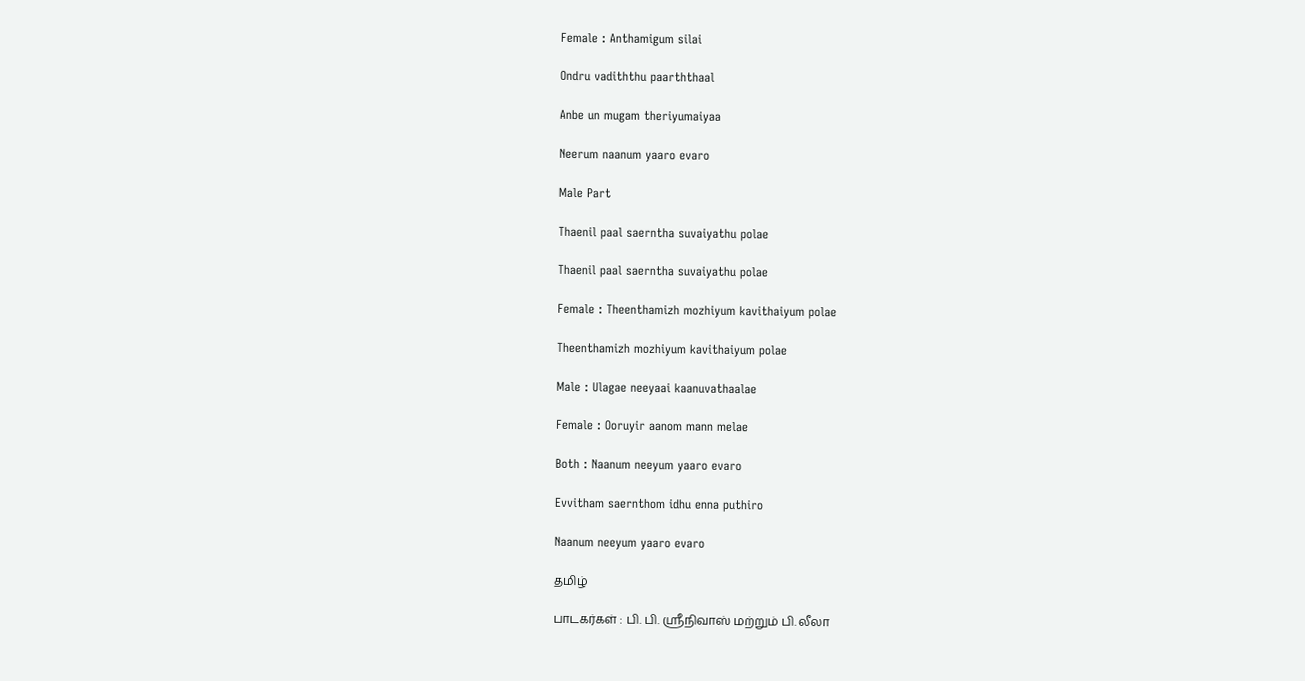Female : Anthamigum silai

Ondru vadiththu paarththaal

Anbe un mugam theriyumaiyaa

Neerum naanum yaaro evaro

Male Part

Thaenil paal saerntha suvaiyathu polae

Thaenil paal saerntha suvaiyathu polae

Female : Theenthamizh mozhiyum kavithaiyum polae

Theenthamizh mozhiyum kavithaiyum polae

Male : Ulagae neeyaai kaanuvathaalae

Female : Ooruyir aanom mann melae

Both : Naanum neeyum yaaro evaro

Evvitham saernthom idhu enna puthiro

Naanum neeyum yaaro evaro

தமிழ்

பாடகர்கள் : பி. பி. ஸ்ரீநிவாஸ் மற்றும் பி. லீலா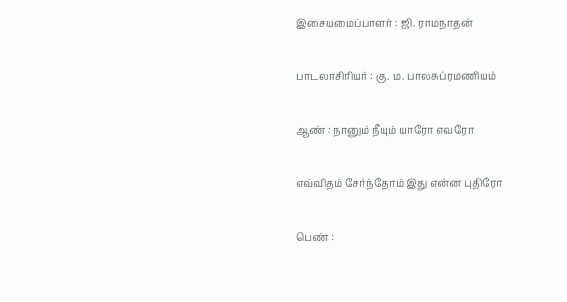இசையமைப்பாளர் : ஜி. ராமநாதன்

பாடலாசிரியர் : கு. ம. பாலசுப்ரமணியம்

ஆண் : நானும் நீயும் யாரோ எவரோ

எவ்விதம் சேர்ந்தோம் இது என்ன புதிரோ

பெண் :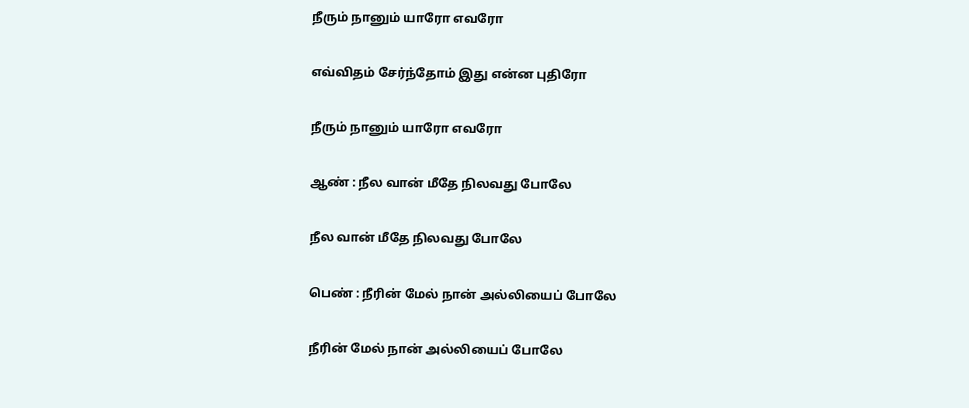நீரும் நானும் யாரோ எவரோ

எவ்விதம் சேர்ந்தோம் இது என்ன புதிரோ

நீரும் நானும் யாரோ எவரோ

ஆண் : நீல வான் மீதே நிலவது போலே

நீல வான் மீதே நிலவது போலே

பெண் : நீரின் மேல் நான் அல்லியைப் போலே

நீரின் மேல் நான் அல்லியைப் போலே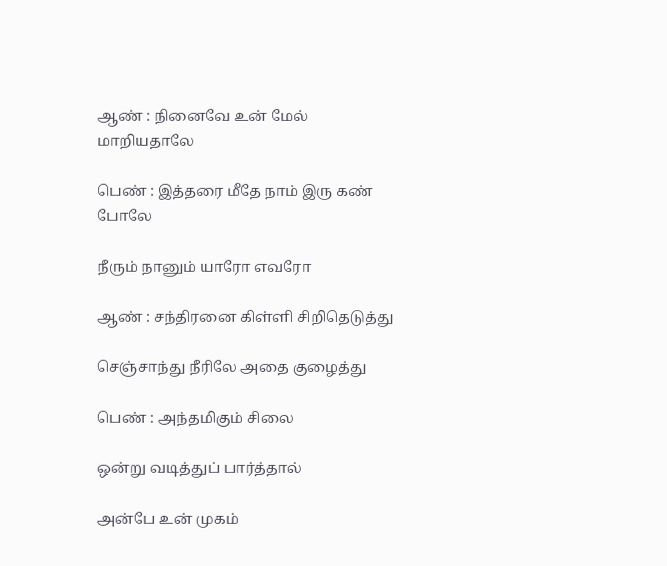ஆண் : நினைவே உன் மேல் மாறியதாலே

பெண் : இத்தரை மீதே நாம் இரு கண் போலே

நீரும் நானும் யாரோ எவரோ

ஆண் : சந்திரனை கிள்ளி சிறிதெடுத்து

செஞ்சாந்து நீரிலே அதை குழைத்து

பெண் : அந்தமிகும் சிலை

ஒன்று வடித்துப் பார்த்தால்

அன்பே உன் முகம்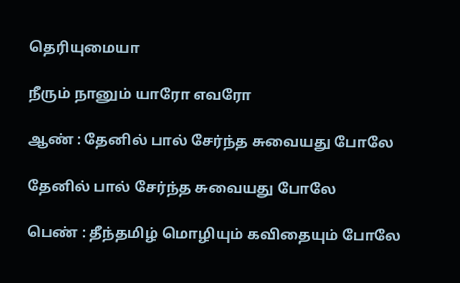தெரியுமையா

நீரும் நானும் யாரோ எவரோ

ஆண் : தேனில் பால் சேர்ந்த சுவையது போலே

தேனில் பால் சேர்ந்த சுவையது போலே

பெண் : தீந்தமிழ் மொழியும் கவிதையும் போலே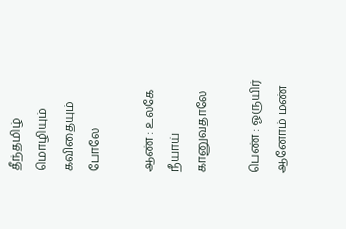தீந்தமிழ் மொழியும் கவிதையும் போலே

ஆண் : உலகே நீயாய் கானுவதாலே

பெண் : ஓருயிர் ஆனோம் மண்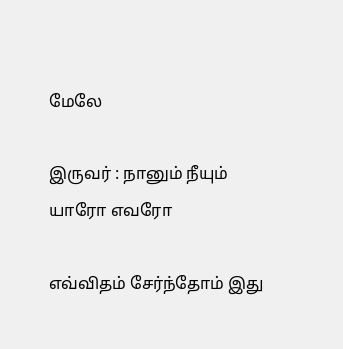மேலே

இருவர் : நானும் நீயும் யாரோ எவரோ

எவ்விதம் சேர்ந்தோம் இது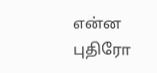என்ன புதிரோ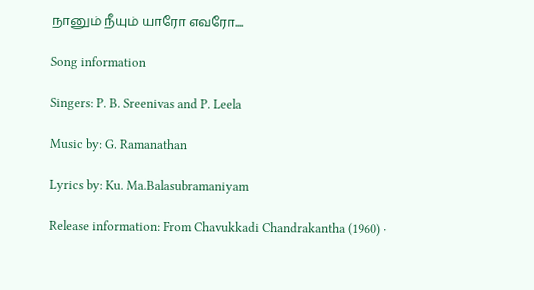நானும் நீயும் யாரோ எவரோ....

Song information

Singers: P. B. Sreenivas and P. Leela

Music by: G. Ramanathan

Lyrics by: Ku. Ma.Balasubramaniyam

Release information: From Chavukkadi Chandrakantha (1960) ·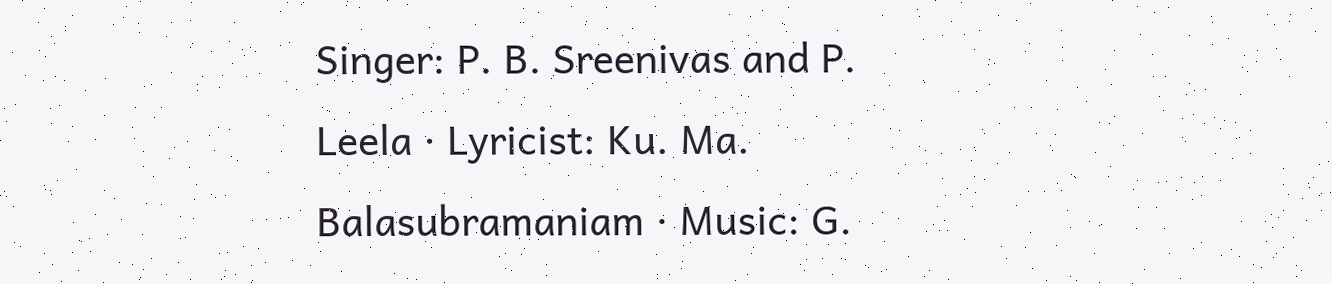Singer: P. B. Sreenivas and P. Leela · Lyricist: Ku. Ma. Balasubramaniam · Music: G.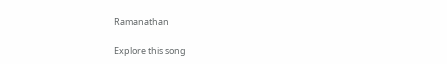Ramanathan

Explore this song